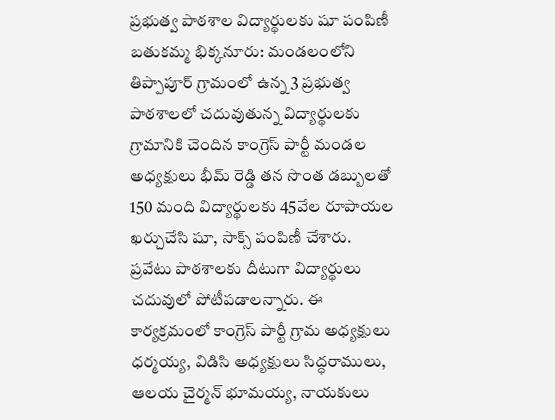ప్రభుత్వ పాఠశాల విద్యార్థులకు షూ పంపిణీ
బతుకమ్మ భిక్కనూరు: మండలంలోని తిప్పాపూర్ గ్రామంలో ఉన్న 3 ప్రభుత్వ పాఠశాలలో చదువుతున్న విద్యార్థులకు గ్రామానికి చెందిన కాంగ్రెస్ పార్టీ మండల అధ్యక్షులు భీమ్ రెడ్డి తన సొంత డబ్బులతో 150 మంది విద్యార్థులకు 45వేల రూపాయల ఖర్చుచేసి షూ, సాక్స్ పంపిణీ చేశారు. ప్రవేటు పాఠశాలకు దీటుగా విద్యార్థులు చదువులో పోటీపడాలన్నారు. ఈ కార్యక్రమంలో కాంగ్రెస్ పార్టీ గ్రామ అధ్యక్షులు ధర్మయ్య, విడిసి అధ్యక్షులు సిద్ధరాములు, ఆలయ చైర్మన్ భూమయ్య, నాయకులు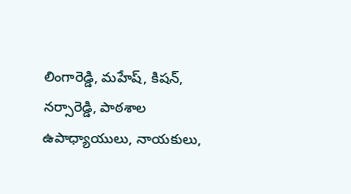లింగారెడ్డి, మహేష్, కిషన్, నర్సారెడ్డి, పాఠశాల ఉపాధ్యాయులు, నాయకులు,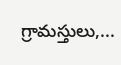గ్రామస్తులు,...